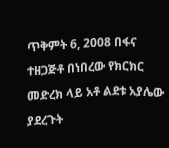ጥቅምት 6, 2008 በፋና ተዘጋጅቶ በነበረው የክርክር መድረክ ላይ አቶ ልደቱ አያሌው ያደረጉት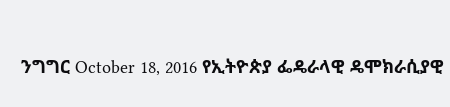ንግግር October 18, 2016 የኢትዮጵያ ፌዴራላዊ ዴሞክራሲያዊ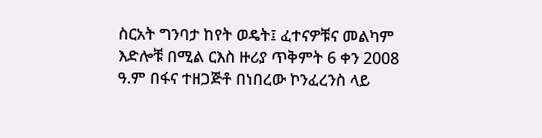ስርአት ግንባታ ከየት ወዴት፤ ፈተናዎቹና መልካም እድሎቹ በሚል ርእስ ዙሪያ ጥቅምት 6 ቀን 2008 ዓ.ም በፋና ተዘጋጅቶ በነበረው ኮንፈረንስ ላይ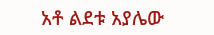አቶ ልደቱ አያሌው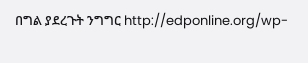በግል ያደረጉት ንግግር http://edponline.org/wp-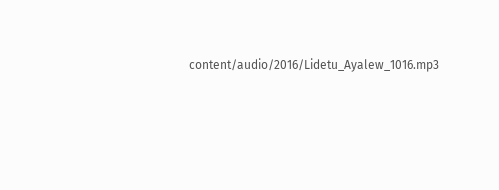content/audio/2016/Lidetu_Ayalew_1016.mp3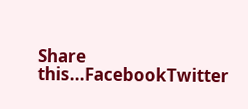Share this...FacebookTwitter